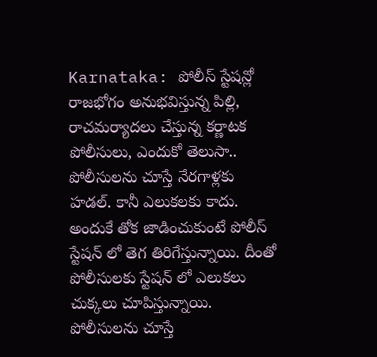Karnataka: పోలీస్ స్టేషన్లో రాజభోగం అనుభవిస్తున్న పిల్లి, రాచమర్యాదలు చేస్తున్న కర్ణాటక పోలీసులు, ఎందుకో తెలుసా..
పోలీసులను చూస్తే నేరగాళ్లకు హడల్. కానీ ఎలుకలకు కాదు. అందుకే తోక జాడించుకుంటే పోలీస్ స్టేషన్ లో తెగ తిరిగేస్తున్నాయి. దీంతో పోలీసులకు స్టేషన్ లో ఎలుకలు చుక్కలు చూపిస్తున్నాయి.
పోలీసులను చూస్తే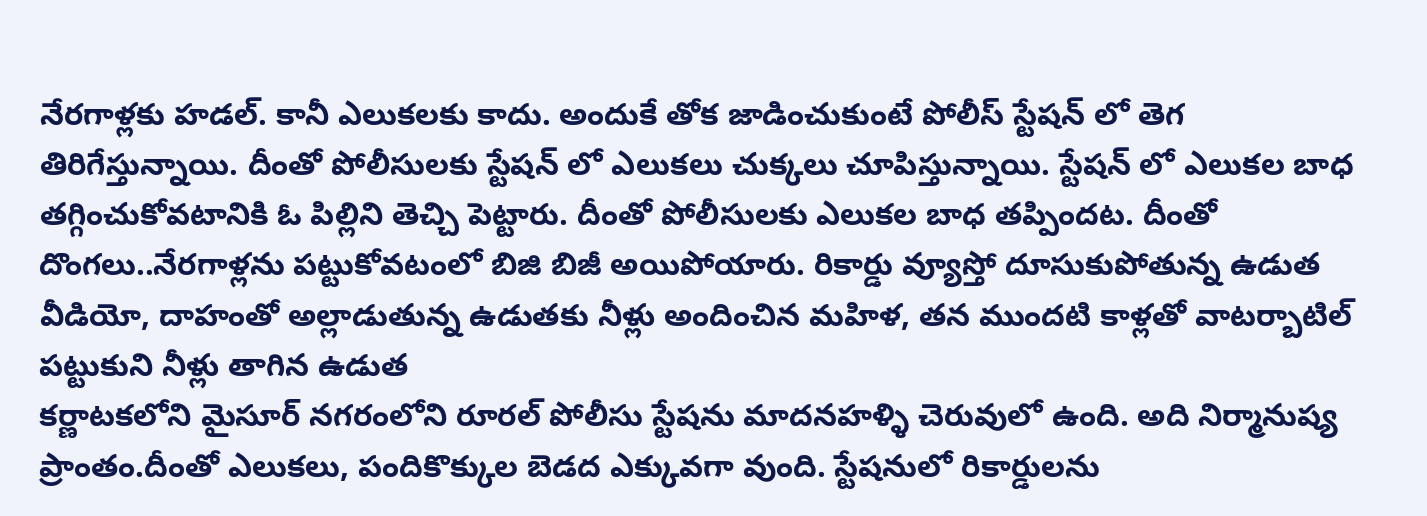నేరగాళ్లకు హడల్. కానీ ఎలుకలకు కాదు. అందుకే తోక జాడించుకుంటే పోలీస్ స్టేషన్ లో తెగ తిరిగేస్తున్నాయి. దీంతో పోలీసులకు స్టేషన్ లో ఎలుకలు చుక్కలు చూపిస్తున్నాయి. స్టేషన్ లో ఎలుకల బాధ తగ్గించుకోవటానికి ఓ పిల్లిని తెచ్చి పెట్టారు. దీంతో పోలీసులకు ఎలుకల బాధ తప్పిందట. దీంతో దొంగలు..నేరగాళ్లను పట్టుకోవటంలో బిజి బిజీ అయిపోయారు. రికార్డు వ్యూస్తో దూసుకుపోతున్న ఉడుత వీడియో, దాహంతో అల్లాడుతున్న ఉడుతకు నీళ్లు అందించిన మహిళ, తన ముందటి కాళ్లతో వాటర్బాటిల్ పట్టుకుని నీళ్లు తాగిన ఉడుత
కర్ణాటకలోని మైసూర్ నగరంలోని రూరల్ పోలీసు స్టేషను మాదనహళ్ళి చెరువులో ఉంది. అది నిర్మానుష్య ప్రాంతం.దీంతో ఎలుకలు, పందికొక్కుల బెడద ఎక్కువగా వుంది. స్టేషనులో రికార్డులను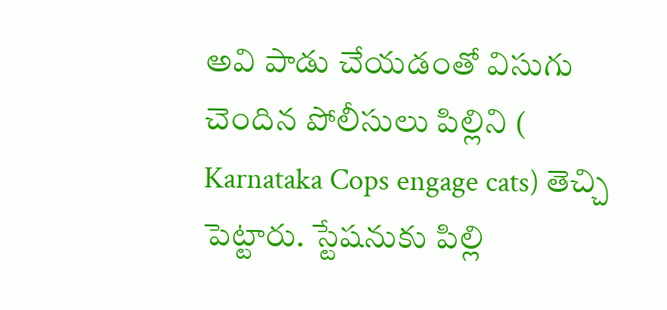అవి పాడు చేయడంతో విసుగు చెందిన పోలీసులు పిల్లిని ( Karnataka Cops engage cats) తెచ్చి పెట్టారు. స్టేషనుకు పిల్లి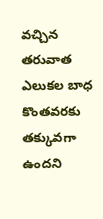వచ్చిన తరువాత ఎలుకల బాధ కొంతవరకు తక్కువగా ఉందని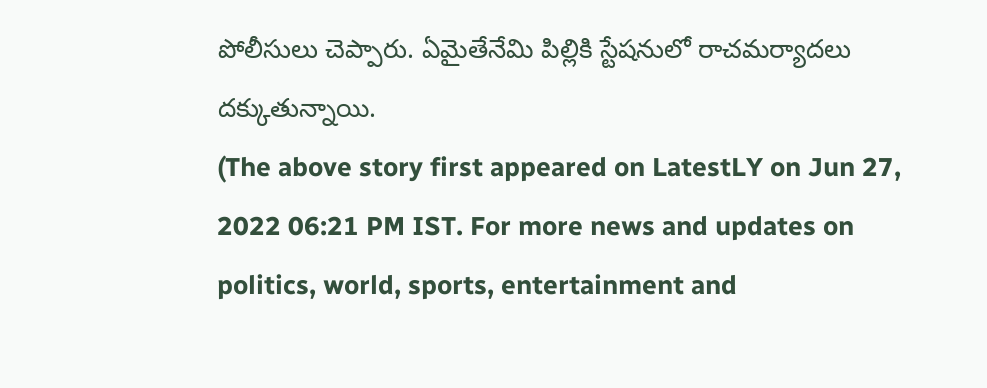పోలీసులు చెప్పారు. ఏమైతేనేమి పిల్లికి స్టేషనులో రాచమర్యాదలు దక్కుతున్నాయి.
(The above story first appeared on LatestLY on Jun 27, 2022 06:21 PM IST. For more news and updates on politics, world, sports, entertainment and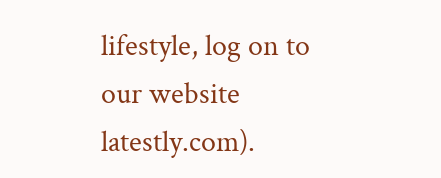lifestyle, log on to our website latestly.com).